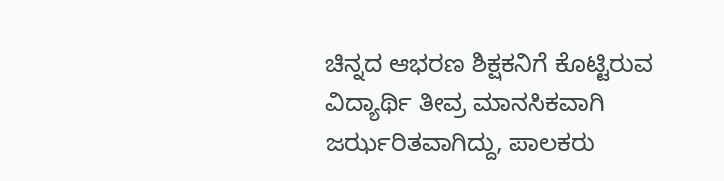ಚಿನ್ನದ ಆಭರಣ ಶಿಕ್ಷಕನಿಗೆ ಕೊಟ್ಟಿರುವ ವಿದ್ಯಾರ್ಥಿ ತೀವ್ರ ಮಾನಸಿಕವಾಗಿ ಜರ್ಝರಿತವಾಗಿದ್ದು, ಪಾಲಕರು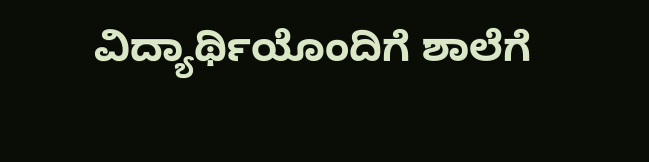ವಿದ್ಯಾರ್ಥಿಯೊಂದಿಗೆ ಶಾಲೆಗೆ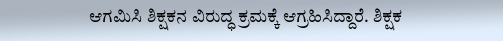ಆಗಮಿಸಿ ಶಿಕ್ಷಕನ ವಿರುದ್ಧ ಕ್ರಮಕ್ಕೆ ಆಗ್ರಹಿಸಿದ್ದಾರೆ. ಶಿಕ್ಷಕ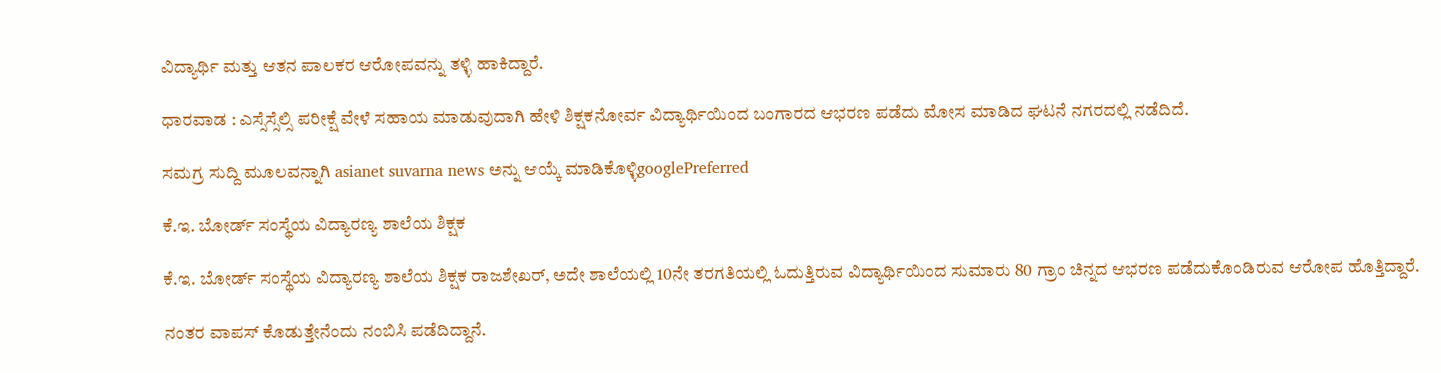ವಿದ್ಯಾರ್ಥಿ ಮತ್ತು ಆತನ ಪಾಲಕರ ಆರೋಪವನ್ನು ತಳ್ಳಿ ಹಾಕಿದ್ದಾರೆ.

ಧಾರವಾಡ : ಎಸ್ಸೆಸ್ಸೆಲ್ಸಿ ಪರೀಕ್ಷೆ ವೇಳೆ ಸಹಾಯ ಮಾಡುವುದಾಗಿ ಹೇಳಿ ಶಿಕ್ಷಕನೋರ್ವ ವಿದ್ಯಾರ್ಥಿಯಿಂದ ಬಂಗಾರದ ಆಭರಣ ಪಡೆದು ಮೋಸ ಮಾಡಿದ ಘಟನೆ ನಗರದಲ್ಲಿ ನಡೆದಿದೆ.

ಸಮಗ್ರ ಸುದ್ದಿ ಮೂಲವನ್ನಾಗಿ asianet suvarna news ಅನ್ನು ಆಯ್ಕೆ ಮಾಡಿಕೊಳ್ಳಿgooglePreferred

ಕೆ.ಇ. ಬೋರ್ಡ್‌ ಸಂಸ್ಥೆಯ ವಿದ್ಯಾರಣ್ಯ ಶಾಲೆಯ ಶಿಕ್ಷಕ

ಕೆ.ಇ. ಬೋರ್ಡ್‌ ಸಂಸ್ಥೆಯ ವಿದ್ಯಾರಣ್ಯ ಶಾಲೆಯ ಶಿಕ್ಷಕ ರಾಜಶೇಖರ್‌, ಅದೇ ಶಾಲೆಯಲ್ಲಿ 10ನೇ ತರಗತಿಯಲ್ಲಿ ಓದುತ್ತಿರುವ ವಿದ್ಯಾರ್ಥಿಯಿಂದ ಸುಮಾರು 80 ಗ್ರಾಂ ಚಿನ್ನದ ಆಭರಣ ಪಡೆದುಕೊಂಡಿರುವ ಆರೋಪ ಹೊತ್ತಿದ್ದಾರೆ.

ನಂತರ ವಾಪಸ್‌ ಕೊಡುತ್ತೇನೆಂದು ನಂಬಿಸಿ ಪಡೆದಿದ್ದಾನೆ.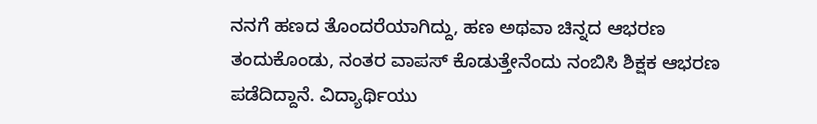ನನಗೆ ಹಣದ ತೊಂದರೆಯಾಗಿದ್ದು, ಹಣ ಅಥವಾ ಚಿನ್ನದ ಆಭರಣ ತಂದುಕೊಂಡು, ನಂತರ ವಾಪಸ್‌ ಕೊಡುತ್ತೇನೆಂದು ನಂಬಿಸಿ ಶಿಕ್ಷಕ ಆಭರಣ ಪಡೆದಿದ್ದಾನೆ. ವಿದ್ಯಾರ್ಥಿಯು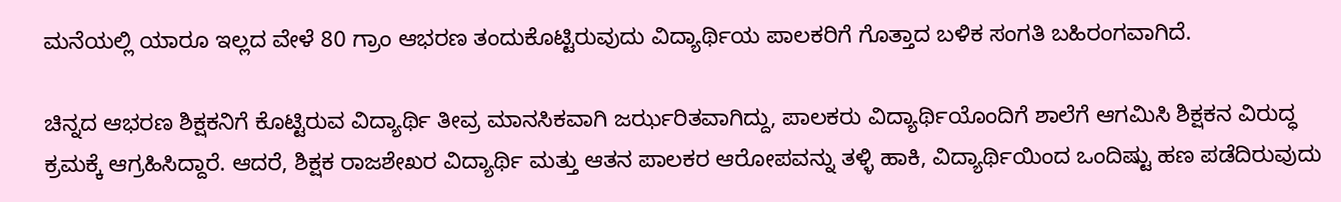ಮನೆಯಲ್ಲಿ ಯಾರೂ ಇಲ್ಲದ ವೇಳೆ 80 ಗ್ರಾಂ ಆಭರಣ ತಂದುಕೊಟ್ಟಿರುವುದು ವಿದ್ಯಾರ್ಥಿಯ ಪಾಲಕರಿಗೆ ಗೊತ್ತಾದ ಬಳಿಕ ಸಂಗತಿ ಬಹಿರಂಗವಾಗಿದೆ.

ಚಿನ್ನದ ಆಭರಣ ಶಿಕ್ಷಕನಿಗೆ ಕೊಟ್ಟಿರುವ ವಿದ್ಯಾರ್ಥಿ ತೀವ್ರ ಮಾನಸಿಕವಾಗಿ ಜರ್ಝರಿತವಾಗಿದ್ದು, ಪಾಲಕರು ವಿದ್ಯಾರ್ಥಿಯೊಂದಿಗೆ ಶಾಲೆಗೆ ಆಗಮಿಸಿ ಶಿಕ್ಷಕನ ವಿರುದ್ಧ ಕ್ರಮಕ್ಕೆ ಆಗ್ರಹಿಸಿದ್ದಾರೆ. ಆದರೆ, ಶಿಕ್ಷಕ ರಾಜಶೇಖರ ವಿದ್ಯಾರ್ಥಿ ಮತ್ತು ಆತನ ಪಾಲಕರ ಆರೋಪವನ್ನು ತಳ್ಳಿ ಹಾಕಿ, ವಿದ್ಯಾರ್ಥಿಯಿಂದ ಒಂದಿಷ್ಟು ಹಣ ಪಡೆದಿರುವುದು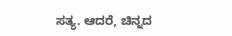ಸತ್ಯ. ಆದರೆ, ಚಿನ್ನದ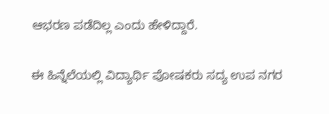ಆಭರಣ ಪಡೆದಿಲ್ಲ ಎಂದು ಹೇಳಿದ್ದಾರೆ.

ಈ ಹಿನ್ನೆಲೆಯಲ್ಲಿ ವಿದ್ಯಾರ್ಥಿ ಪೋಷಕರು ಸದ್ಯ ಉಪ ನಗರ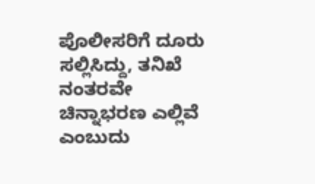ಪೊಲೀಸರಿಗೆ ದೂರು ಸಲ್ಲಿಸಿದ್ದು, ತನಿಖೆ ನಂತರವೇ ಚಿನ್ನಾಭರಣ ಎಲ್ಲಿವೆ ಎಂಬುದು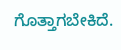ಗೊತ್ತಾಗಬೇಕಿದೆ.